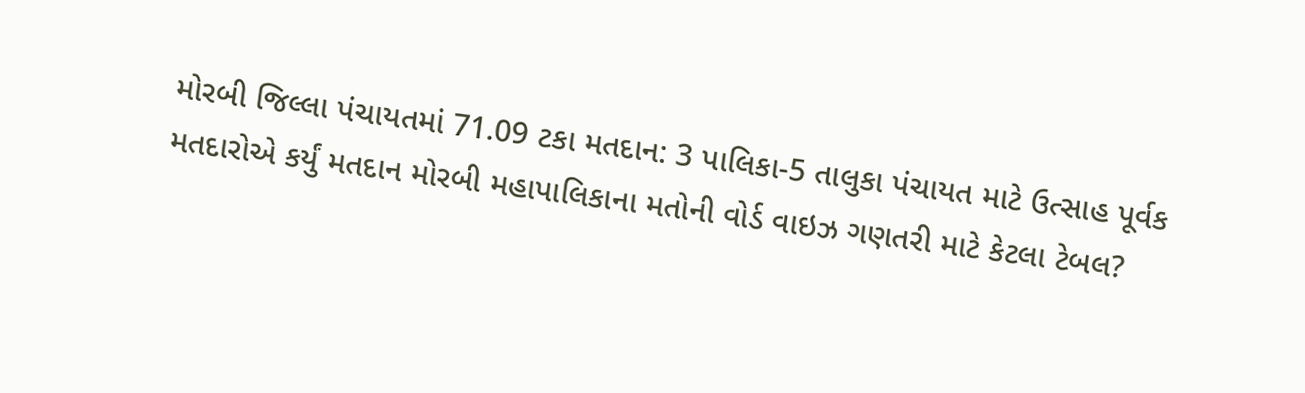મોરબી જિલ્લા પંચાયતમાં 71.09 ટકા મતદાન: 3 પાલિકા-5 તાલુકા પંચાયત માટે ઉત્સાહ પૂર્વક મતદારોએ કર્યું મતદાન મોરબી મહાપાલિકાના મતોની વોર્ડ વાઇઝ ગણતરી માટે કેટલા ટેબલ?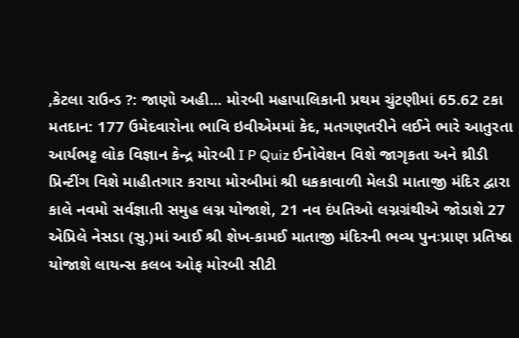,કેટલા રાઉન્ડ ?: જાણો અહી... મોરબી મહાપાલિકાની પ્રથમ ચુંટણીમાં 65.62 ટકા મતદાન: 177 ઉમેદવારોના ભાવિ ઇવીએમમાં કેદ, મતગણતરીને લઈને ભારે આતુરતા આર્યભટ્ટ લોક વિજ્ઞાન કેન્દ્ર મોરબી I P Quiz ઈનોવેશન વિશે જાગૃકતા અને થ્રીડી પ્રિન્ટીંગ વિશે માહીતગાર કરાયા મોરબીમાં શ્રી ધકકાવાળી મેલડી માતાજી મંદિર દ્વારા કાલે નવમો સર્વજ્ઞાતી સમુહ લગ્ન યોજાશે, 21 નવ દંપતિઓ લગ્નગ્રંથીએ જોડાશે 27 એપ્રિલે નેસડા (સુ.)માં આઈ શ્રી શેખ-કામઈ માતાજી મંદિરની ભવ્ય પુનઃપ્રાણ પ્રતિષ્ઠા યોજાશે લાયન્સ કલબ ઓફ મોરબી સીટી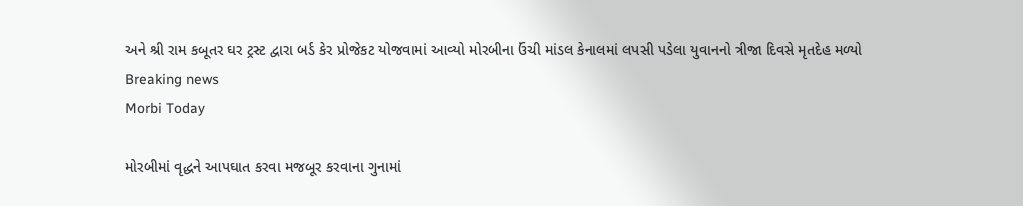અને શ્રી રામ કબૂતર ઘર ટ્રસ્ટ દ્વારા બર્ડ કેર પ્રોજેકટ યોજવામાં આવ્યો મોરબીના ઉંચી માંડલ કેનાલમાં લપસી પડેલા યુવાનનો ત્રીજા દિવસે મૃતદેહ મળ્યો
Breaking news
Morbi Today

મોરબીમાં વૃદ્ધને આપઘાત કરવા મજબૂર કરવાના ગુનામાં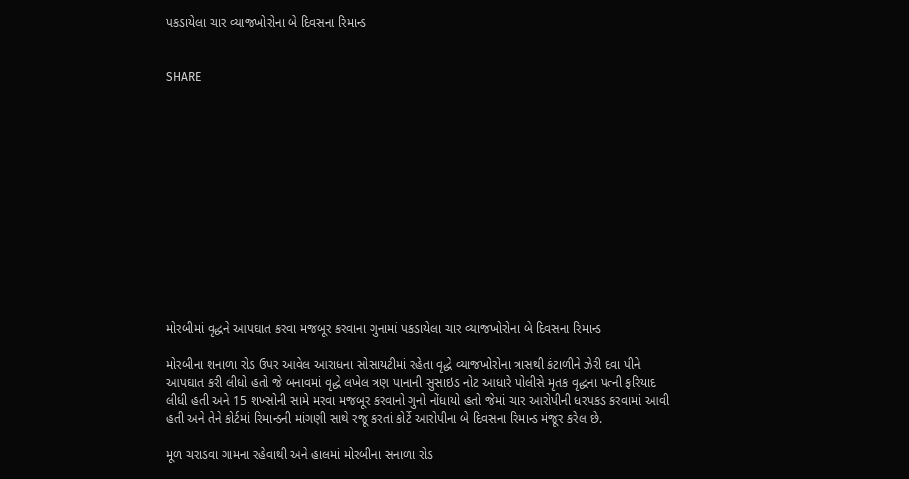પકડાયેલા ચાર વ્યાજખોરોના બે દિવસના રિમાન્ડ


SHARE













મોરબીમાં વૃદ્ધને આપઘાત કરવા મજબૂર કરવાના ગુનામાં પકડાયેલા ચાર વ્યાજખોરોના બે દિવસના રિમાન્ડ

મોરબીના શનાળા રોડ ઉપર આવેલ આરાધના સોસાયટીમાં રહેતા વૃદ્ધે વ્યાજખોરોના ત્રાસથી કંટાળીને ઝેરી દવા પીને આપઘાત કરી લીધો હતો જે બનાવમાં વૃદ્ધે લખેલ ત્રણ પાનાની સુસાઇડ નોટ આધારે પોલીસે મૃતક વૃદ્ધના પત્ની ફરિયાદ લીધી હતી અને 15 શખ્સોની સામે મરવા મજબૂર કરવાનો ગુનો નોંધાયો હતો જેમાં ચાર આરોપીની ધરપકડ કરવામાં આવી હતી અને તેને કોર્ટમાં રિમાન્ડની માંગણી સાથે રજૂ કરતાં કોર્ટે આરોપીના બે દિવસના રિમાન્ડ મંજૂર કરેલ છે.

મૂળ ચરાડવા ગામના રહેવાથી અને હાલમાં મોરબીના સનાળા રોડ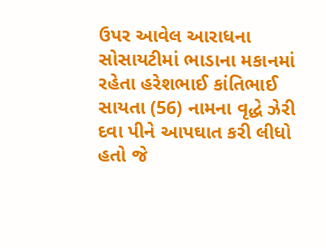ઉપર આવેલ આરાધના સોસાયટીમાં ભાડાના મકાનમાં રહેતા હરેશભાઈ કાંતિભાઈ સાયતા (56) નામના વૃદ્ધે ઝેરી દવા પીને આપઘાત કરી લીધો હતો જે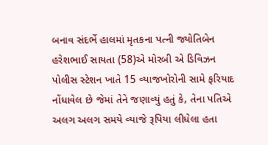બનાવ સંદર્ભે હાલમાં મૃતકના પત્ની જ્યોતિબેન હરેશભાઈ સાયતા (58)એ મોરબી એ ડિવિઝન પોલીસ સ્ટેશન ખાતે 15 વ્યાજખોરોની સામે ફરિયાદ નોંધાવેલ છે જેમાં તેને જણાવ્યું હતું કે, તેના પતિએ અલગ અલગ સમયે વ્યાજે રૂપિયા લીધેલા હતા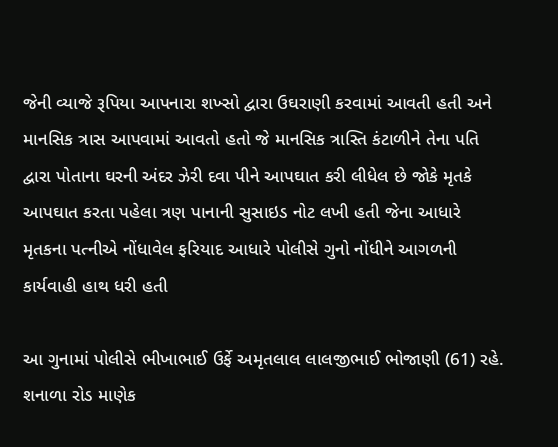જેની વ્યાજે રૂપિયા આપનારા શખ્સો દ્વારા ઉઘરાણી કરવામાં આવતી હતી અને માનસિક ત્રાસ આપવામાં આવતો હતો જે માનસિક ત્રાસ્તિ કંટાળીને તેના પતિ દ્વારા પોતાના ઘરની અંદર ઝેરી દવા પીને આપઘાત કરી લીધેલ છે જોકે મૃતકે આપઘાત કરતા પહેલા ત્રણ પાનાની સુસાઇડ નોટ લખી હતી જેના આધારે મૃતકના પત્નીએ નોંધાવેલ ફરિયાદ આધારે પોલીસે ગુનો નોંધીને આગળની કાર્યવાહી હાથ ધરી હતી

આ ગુનામાં પોલીસે ભીખાભાઈ ઉર્ફે અમૃતલાલ લાલજીભાઈ ભોજાણી (61) રહે. શનાળા રોડ માણેક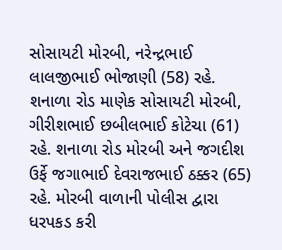સોસાયટી મોરબી, નરેન્દ્રભાઈ લાલજીભાઈ ભોજાણી (58) રહે. શનાળા રોડ માણેક સોસાયટી મોરબી, ગીરીશભાઈ છબીલભાઈ કોટેચા (61) રહે. શનાળા રોડ મોરબી અને જગદીશ ઉર્ફે જગાભાઈ દેવરાજભાઈ ઠક્કર (65) રહે. મોરબી વાળાની પોલીસ દ્વારા ધરપકડ કરી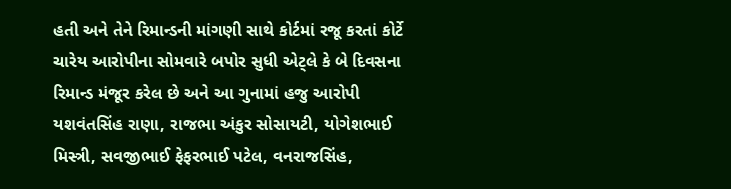હતી અને તેને રિમાન્ડની માંગણી સાથે કોર્ટમાં રજૂ કરતાં કોર્ટે ચારેય આરોપીના સોમવારે બપોર સુધી એટ્લે કે બે દિવસના રિમાન્ડ મંજૂર કરેલ છે અને આ ગુનામાં હજુ આરોપી યશવંતસિંહ રાણા, રાજભા અંકુર સોસાયટી, યોગેશભાઈ મિસ્ત્રી, સવજીભાઈ ફેફરભાઈ પટેલ, વનરાજસિંહ,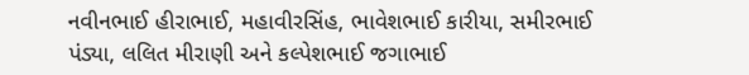નવીનભાઈ હીરાભાઈ, મહાવીરસિંહ, ભાવેશભાઈ કારીયા, સમીરભાઈ પંડ્યા, લલિત મીરાણી અને કલ્પેશભાઈ જગાભાઈ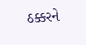ઠક્કરને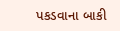પકડવાના બાકી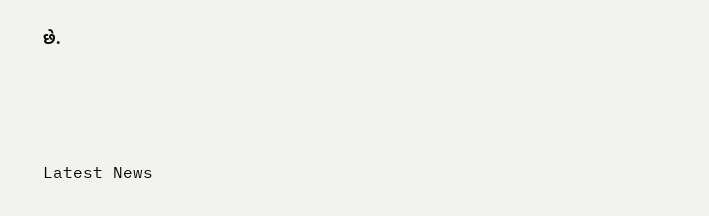છે.






Latest News